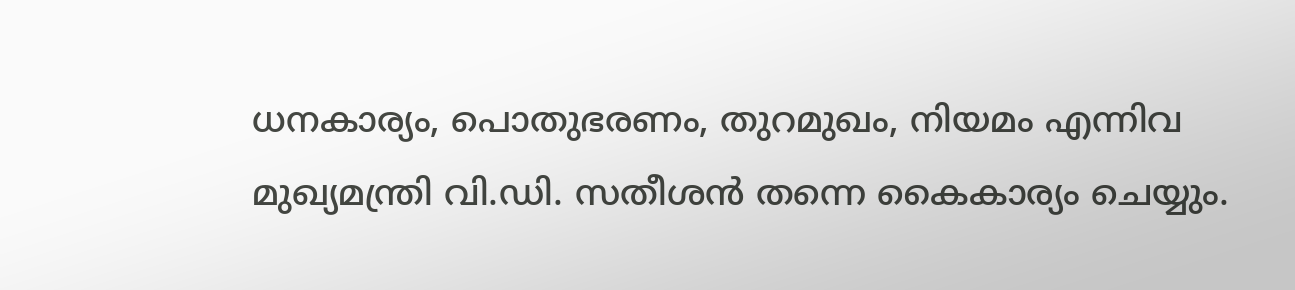ധനകാര്യം, പൊതുഭരണം, തുറമുഖം, നിയമം എന്നിവ മുഖ്യമന്ത്രി വി.ഡി. സതീശൻ തന്നെ കൈകാര്യം ചെയ്യും.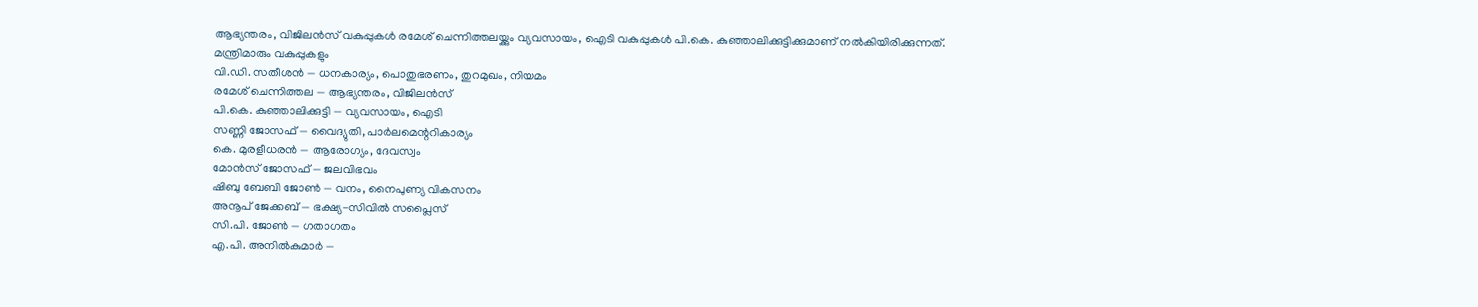ആഭ്യന്തരം, വിജിലൻസ് വകുപ്പുകൾ രമേശ് ചെന്നിത്തലയ്ക്കും വ്യവസായം, ഐടി വകുപ്പുകൾ പി.കെ. കുഞ്ഞാലിക്കുട്ടിക്കുമാണ് നൽകിയിരിക്കുന്നത്.
മന്ത്രിമാരും വകുപ്പുകളും
വി.ഡി. സതീശൻ — ധനകാര്യം, പൊതുഭരണം, തുറമുഖം, നിയമം
രമേശ് ചെന്നിത്തല — ആഭ്യന്തരം, വിജിലൻസ്
പി.കെ. കുഞ്ഞാലിക്കുട്ടി — വ്യവസായം, ഐടി
സണ്ണി ജോസഫ് — വൈദ്യുതി, പാർലമെന്ററികാര്യം
കെ. മുരളീധരൻ — ആരോഗ്യം, ദേവസ്വം
മോൻസ് ജോസഫ് — ജലവിഭവം
ഷിബു ബേബി ജോൺ — വനം, നൈപുണ്യ വികസനം
അനൂപ് ജേക്കബ് — ഭക്ഷ്യ-സിവിൽ സപ്ലൈസ്
സി.പി. ജോൺ — ഗതാഗതം
എ.പി. അനിൽകുമാർ —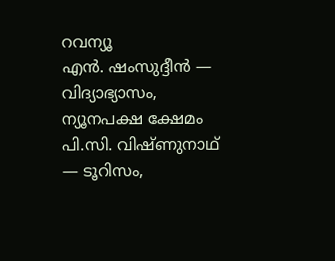റവന്യൂ
എൻ. ഷംസുദ്ദീൻ — വിദ്യാഭ്യാസം, ന്യൂനപക്ഷ ക്ഷേമം
പി.സി. വിഷ്ണുനാഥ് — ടൂറിസം,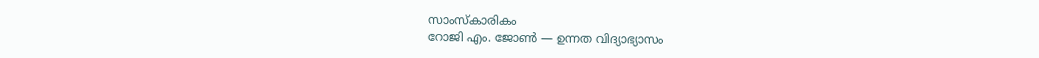സാംസ്കാരികം
റോജി എം. ജോൺ — ഉന്നത വിദ്യാഭ്യാസം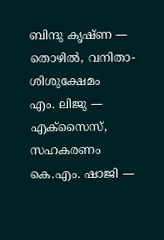ബിന്ദു കൃഷ്ണ — തൊഴിൽ, വനിതാ-ശിശുക്ഷേമം
എം. ലിജു — എക്സൈസ്, സഹകരണം
കെ.എം. ഷാജി —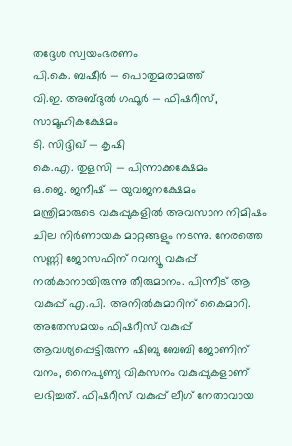തദ്ദേശ സ്വയംഭരണം
പി.കെ. ബഷീർ — പൊതുമരാമത്ത്
വി.ഇ. അബ്ദുൽ ഗഫൂർ — ഫിഷറീസ്, സാമൂഹികക്ഷേമം
ടി. സിദ്ദിഖ് — കൃഷി
കെ.എ. തുളസി — പിന്നാക്കക്ഷേമം
ഒ.ജെ. ജനീഷ് — യുവജനക്ഷേമം
മന്ത്രിമാരുടെ വകുപ്പുകളിൽ അവസാന നിമിഷം ചില നിർണായക മാറ്റങ്ങളും നടന്നു. നേരത്തെ സണ്ണി ജോസഫിന് റവന്യൂ വകുപ്പ് നൽകാനായിരുന്നു തീരുമാനം. പിന്നീട് ആ വകുപ്പ് എ.പി. അനിൽകുമാറിന് കൈമാറി. അതേസമയം ഫിഷറീസ് വകുപ്പ് ആവശ്യപ്പെട്ടിരുന്ന ഷിബു ബേബി ജോണിന് വനം, നൈപുണ്യ വികസനം വകുപ്പുകളാണ് ലഭിച്ചത്. ഫിഷറീസ് വകുപ്പ് ലീഗ് നേതാവായ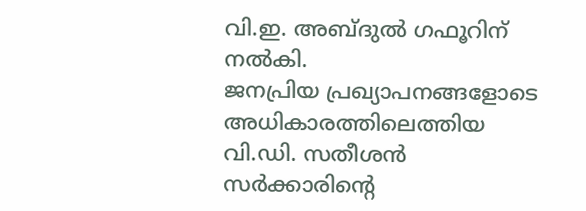വി.ഇ. അബ്ദുൽ ഗഫൂറിന് നൽകി.
ജനപ്രിയ പ്രഖ്യാപനങ്ങളോടെ അധികാരത്തിലെത്തിയ വി.ഡി. സതീശൻ സർക്കാരിന്റെ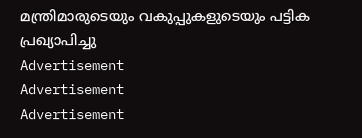മന്ത്രിമാരുടെയും വകുപ്പുകളുടെയും പട്ടിക പ്രഖ്യാപിച്ചു
Advertisement
Advertisement
Advertisement